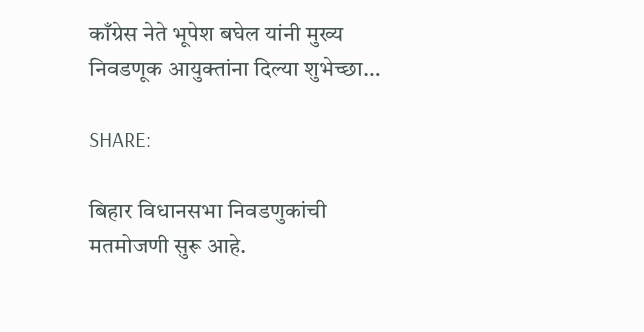काँग्रेस नेते भूपेश बघेल यांनी मुख्य निवडणूक आयुक्तांना दिल्या शुभेच्छा…

SHARE:

बिहार विधानसभा निवडणुकांची मतमोजणी सुरू आहे.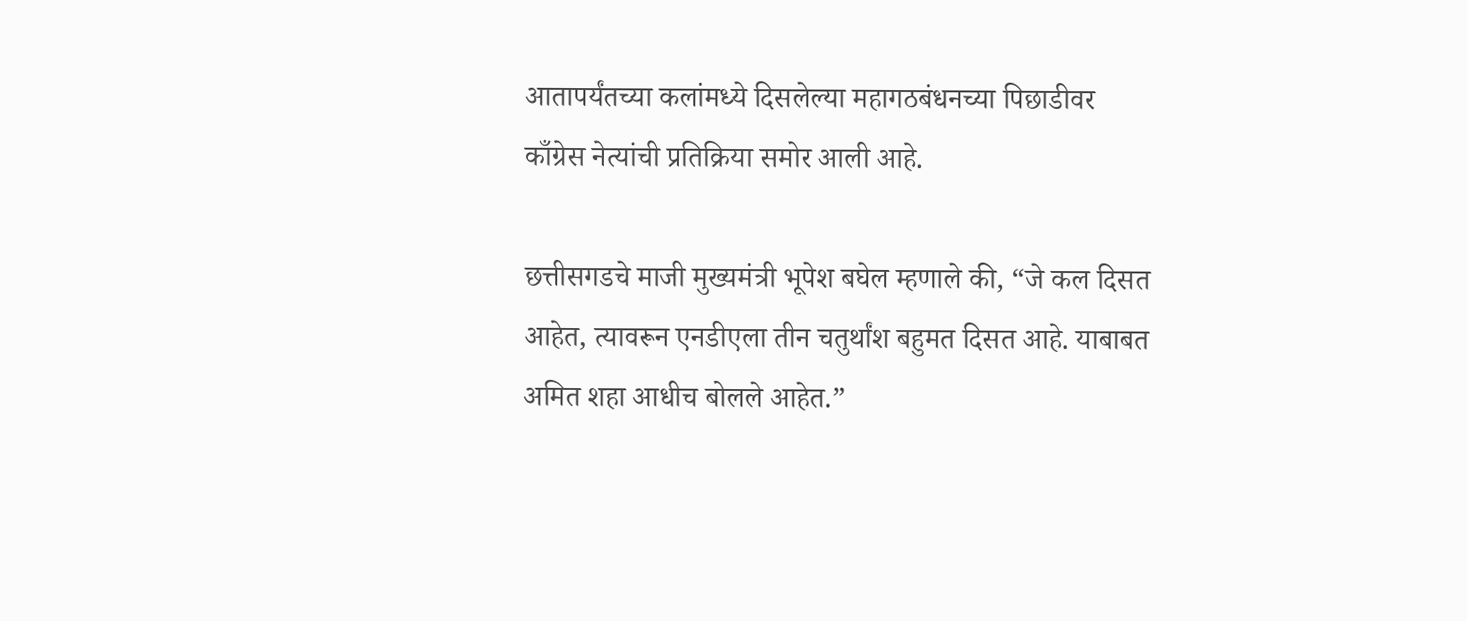आतापर्यंतच्या कलांमध्ये दिसलेल्या महागठबंधनच्या पिछाडीवर काँग्रेस नेत्यांची प्रतिक्रिया समोर आली आहे.

छत्तीसगडचे माजी मुख्यमंत्री भूपेश बघेल म्हणाले की, “जे कल दिसत आहेत, त्यावरून एनडीएला तीन चतुर्थांश बहुमत दिसत आहे. याबाबत अमित शहा आधीच बोलले आहेत.”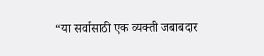“या सर्वासाठी एक व्यक्ती जबाबदार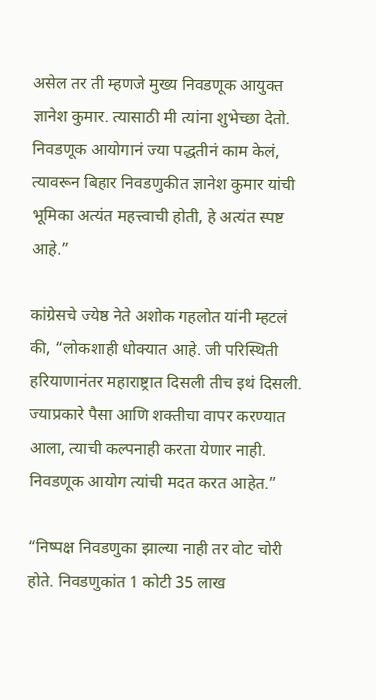असेल तर ती म्हणजे मुख्य निवडणूक आयुक्त ज्ञानेश कुमार. त्यासाठी मी त्यांना शुभेच्छा देतो. निवडणूक आयोगानं ज्या पद्धतीनं काम केलं, त्यावरून बिहार निवडणुकीत ज्ञानेश कुमार यांची भूमिका अत्यंत महत्त्वाची होती, हे अत्यंत स्पष्ट आहे.”

कांग्रेसचे ज्येष्ठ नेते अशोक गहलोत यांनी म्हटलं की, “लोकशाही धोक्यात आहे. जी परिस्थिती हरियाणानंतर महाराष्ट्रात दिसली तीच इथं दिसली. ज्याप्रकारे पैसा आणि शक्तीचा वापर करण्यात आला, त्याची कल्पनाही करता येणार नाही. निवडणूक आयोग त्यांची मदत करत आहेत.”

“निष्पक्ष निवडणुका झाल्या नाही तर वोट चोरी होते. निवडणुकांत 1 कोटी 35 लाख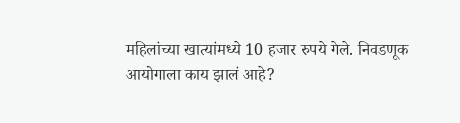महिलांच्या खात्यांमध्ये 10 हजार रुपये गेले. निवडणूक आयोगाला काय झालं आहे?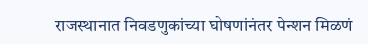राजस्थानात निवडणुकांच्या घोषणांनंतर पेन्शन मिळणं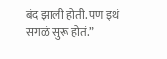बंद झाली होती. पण इथं सगळं सुरू होतं.”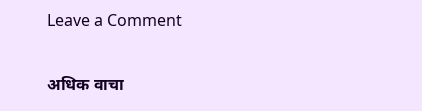Leave a Comment

अधिक वाचा